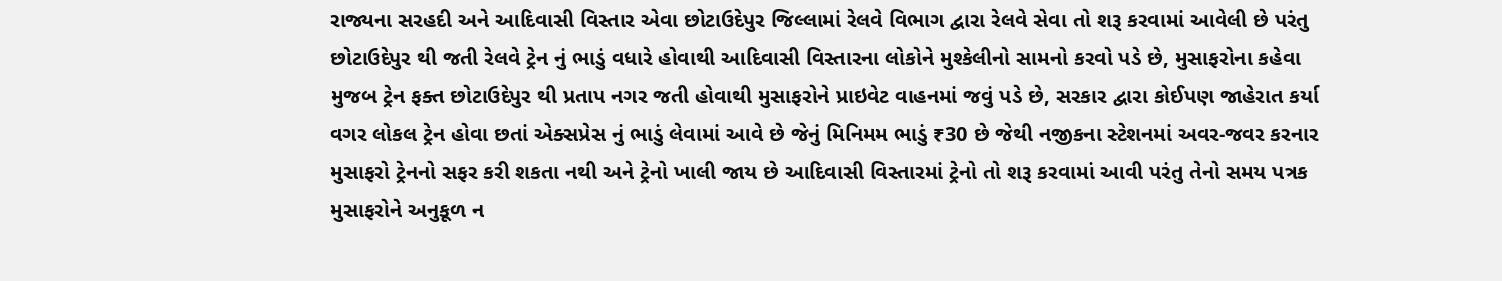રાજ્યના સરહદી અને આદિવાસી વિસ્તાર એવા છોટાઉદેપુર જિલ્લામાં રેલવે વિભાગ દ્વારા રેલવે સેવા તો શરૂ કરવામાં આવેલી છે પરંતુ છોટાઉદેપુર થી જતી રેલવે ટ્રેન નું ભાડું વધારે હોવાથી આદિવાસી વિસ્તારના લોકોને મુશ્કેલીનો સામનો કરવો પડે છે, મુસાફરોના કહેવા મુજબ ટ્રેન ફક્ત છોટાઉદેપુર થી પ્રતાપ નગર જતી હોવાથી મુસાફરોને પ્રાઇવેટ વાહનમાં જવું પડે છે, સરકાર દ્વારા કોઈપણ જાહેરાત કર્યા વગર લોકલ ટ્રેન હોવા છતાં એક્સપ્રેસ નું ભાડું લેવામાં આવે છે જેનું મિનિમમ ભાડું ₹30 છે જેથી નજીકના સ્ટેશનમાં અવર-જવર કરનાર મુસાફરો ટ્રેનનો સફર કરી શકતા નથી અને ટ્રેનો ખાલી જાય છે આદિવાસી વિસ્તારમાં ટ્રેનો તો શરૂ કરવામાં આવી પરંતુ તેનો સમય પત્રક મુસાફરોને અનુકૂળ ન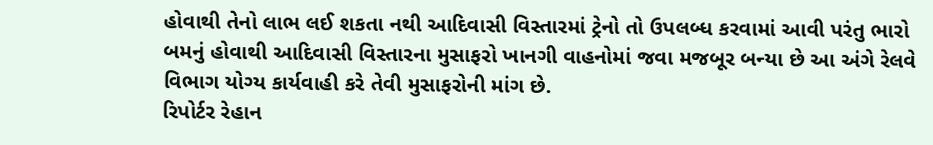હોવાથી તેનો લાભ લઈ શકતા નથી આદિવાસી વિસ્તારમાં ટ્રેનો તો ઉપલબ્ધ કરવામાં આવી પરંતુ ભારો બમનું હોવાથી આદિવાસી વિસ્તારના મુસાફરો ખાનગી વાહનોમાં જવા મજબૂર બન્યા છે આ અંગે રેલવે વિભાગ યોગ્ય કાર્યવાહી કરે તેવી મુસાફરોની માંગ છે.
રિપોર્ટર રેહાન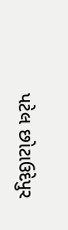પટેલ છોટાઉદેપુર